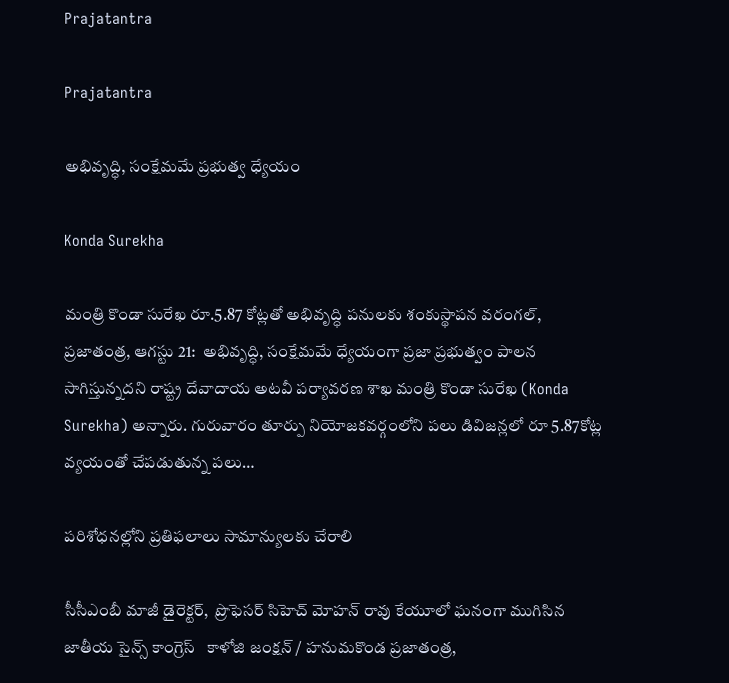Prajatantra

Prajatantra

అభివృద్ధి, సంక్షేమమే ప్రభుత్వ ధ్యేయం

Konda Surekha

మంత్రి కొండా సురేఖ‌ రూ.5.87 కోట్ల‌తో అభివృద్ధి ప‌నుల‌కు శంకుస్థాప‌న‌ వరంగల్, ప్ర‌జాతంత్ర‌, ఆగ‌స్టు 21:  అభివృద్ధి, సంక్షేమమే ధ్యేయంగా ప్రజా ప్రభుత్వం పాలన సాగిస్తున్నదని రాష్ట్ర దేవాదాయ అటవీ పర్యావరణ శాఖ మంత్రి కొండా సురేఖ (Konda Surekha) అన్నారు. గురువారం తూర్పు నియోజకవర్గంలోని పలు డివిజన్లలో రూ 5.87కోట్ల వ్య‌యంతో చేపడుతున్న పలు…

ప‌రిశోధ‌న‌ల్లోని ప్ర‌తిఫ‌లాలు సామాన్యులకు చేరాలి

సీసీఎంబీ మాజీ డైరెక్టర్,  ప్రొఫెసర్ సిహెచ్ మోహన్ రావు కేయూలో ఘ‌నంగా ముగిసిన జాతీయ సైన్స్ కాంగ్రెస్   కాళోజి జంక్షన్ / హనుమకొండ ప్రజాతంత్ర,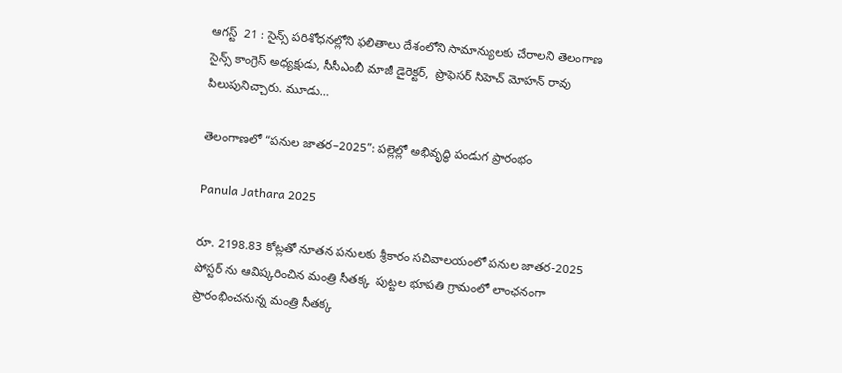ఆగస్ట్‌  21 : సైన్స్ పరిశోధనల్లోని ఫలితాలు దేశంలోని సామాన్యులకు చేరాలని తెలంగాణ సైన్స్ కాంగ్రెస్ అధ్యక్షుడు, సీసీఎంబీ మాజీ డైరెక్టర్,  ప్రొఫెసర్ సిహెచ్ మోహన్ రావు పిలుపునిచ్చారు. మూడు…

తెలంగాణలో “పనుల జాతర–2025”: పల్లెల్లో అభివృద్ధి పండుగ ప్రారంభం

Panula Jathara 2025

రూ. 2198.83 కోట్ల‌తో నూత‌న ప‌నుల‌కు శ్రీకారం స‌చివాల‌యంలో ప‌నుల జాత‌ర‌-2025 పోస్ట‌ర్ ను ఆవిష్క‌రించిన మంత్రి సీత‌క్క‌  పుట్టల భూపతి గ్రామంలో లాంఛ‌నంగా ప్రారంభించ‌నున్న మంత్రి సీత‌క్క‌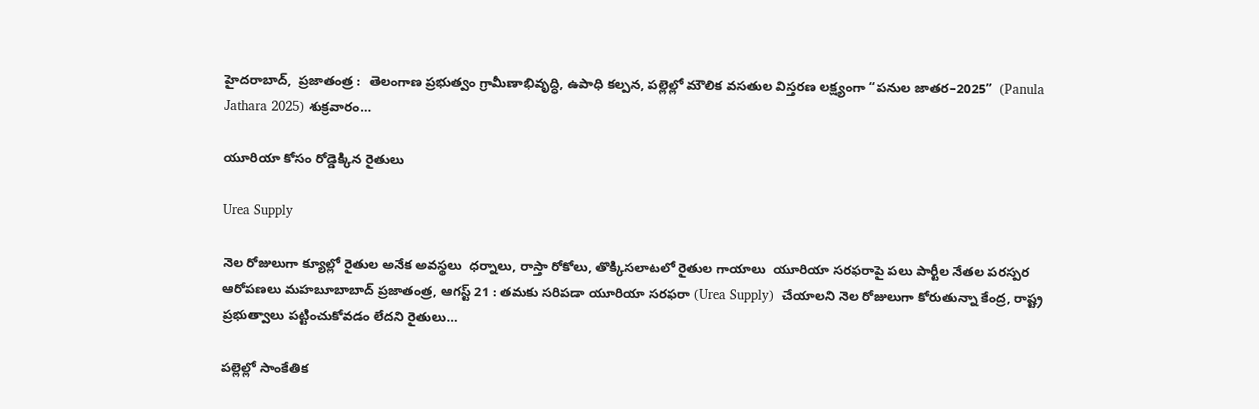హైదరాబాద్,  ప్ర‌జాతంత్ర‌ :  తెలంగాణ ప్రభుత్వం గ్రామీణాభివృద్ధి, ఉపాధి కల్పన, పల్లెల్లో మౌలిక వసతుల విస్తరణ లక్ష్యంగా “పనుల జాతర–2025”  (Panula Jathara 2025) శుక్రవారం…

యూరియా కోసం రోడ్డెక్కిన రైతులు

Urea Supply

నెల రోజులుగా క్యూల్లో రైతుల అనేక అవస్థలు  ధర్నాలు, రాస్తా రోకోలు, తొక్కిసలాటలో రైతుల గాయాలు  యూరియా సరఫరాపై పలు పార్టీల నేతల పరస్పర ఆరోపణలు మహబూబాబాద్ ప్రజాతంత్ర, ఆగస్ట్ 21 : త‌మ‌కు స‌రిప‌డా యూరియా సరఫరా (Urea Supply)  చేయాలని నెల రోజులుగా కోరుతున్నా కేంద్ర, రాష్ట్ర ప్రభుత్వాలు ప‌ట్టించుకోవ‌డం లేద‌ని రైతులు…

ప‌ల్లెల్లో సాంకేతిక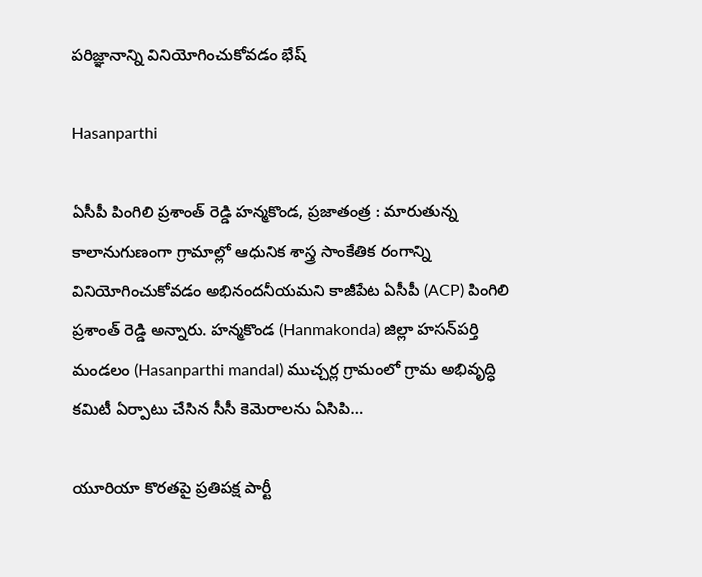పరిజ్ఞానాన్ని వినియోగించుకోవ‌డం భేష్‌

Hasanparthi

ఏసీపీ పింగిలి ప్రశాంత్ రెడ్డి హన్మకొండ, ప్ర‌జాతంత్ర : మారుతున్న కాలానుగుణంగా గ్రామాల్లో ఆధునిక శాస్త్ర సాంకేతిక రంగాన్ని వినియోగించుకోవ‌డం అభినంద‌నీయ‌మ‌ని కాజీపేట ఏసీపీ (ACP) పింగిలి ప్రశాంత్ రెడ్డి అన్నారు. హన్మకొండ (Hanmakonda) జిల్లా హ‌సన్‌పర్తి మండలం (Hasanparthi mandal) ముచ్చర్ల గ్రామంలో గ్రామ అభివృద్ధి కమిటీ ఏర్పాటు చేసిన సీసీ కెమెరాలను ఏసిపి…

యూరియా కొరతపై ప్రతిపక్ష పార్టీ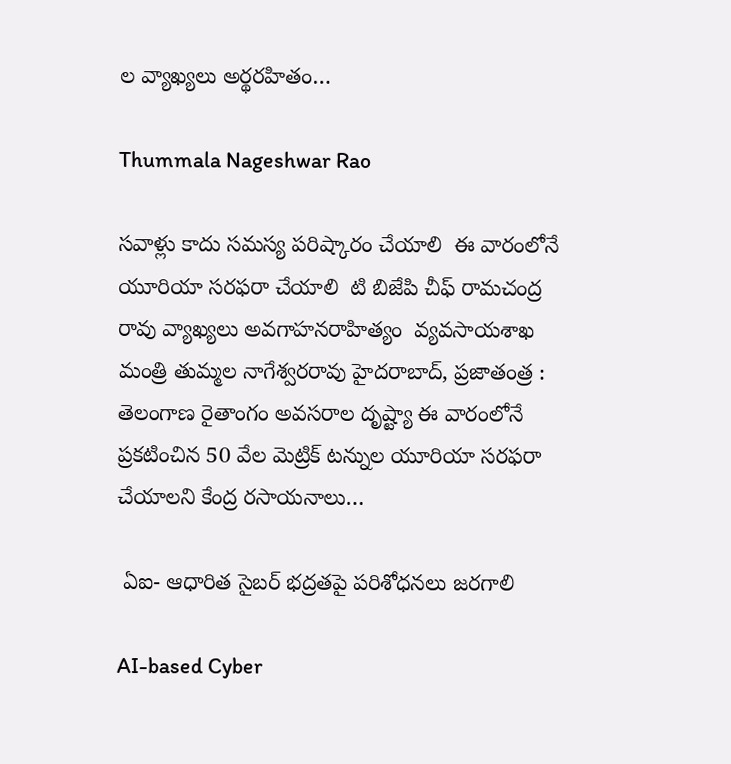ల వ్యాఖ్యలు అర్థరహితం…

Thummala Nageshwar Rao

సవాళ్లు కాదు సమస్య పరిష్కారం చేయాలి  ఈ వారంలోనే యూరియా సరఫరా చేయాలి  టి బిజేపి చీఫ్ రామచంద్ర రావు వ్యాఖ్యలు అవగాహనరాహిత్యం  వ్య‌వ‌సాయ‌శాఖ మంత్రి తుమ్మల నాగేశ్వ‌ర‌రావు హైద‌రాబాద్‌, ప్ర‌జాతంత్ర : తెలంగాణ రైతాంగం అవసరాల దృష్ట్యా ఈ వారంలోనే ప్రకటించిన 50 వేల మెట్రిక్ టన్నుల యూరియా సరఫరా చేయాలని కేంద్ర రసాయనాలు…

 ఏఐ- ఆధారిత సైబర్ భద్రతపై ప‌రిశోధ‌న‌లు జ‌రగాలి

AI-based Cyber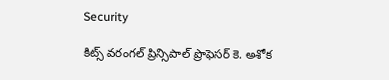Security

కిట్స్‌ వరంగల్ ప్రిన్సిపాల్ ప్రొఫెసర్ కె. అశోక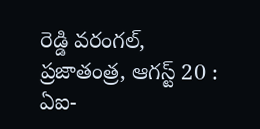రెడ్డి వ‌రంగ‌ల్‌, ప్ర‌జాతంత్ర‌, ఆగ‌స్ట్ 20 :   ఏఐ-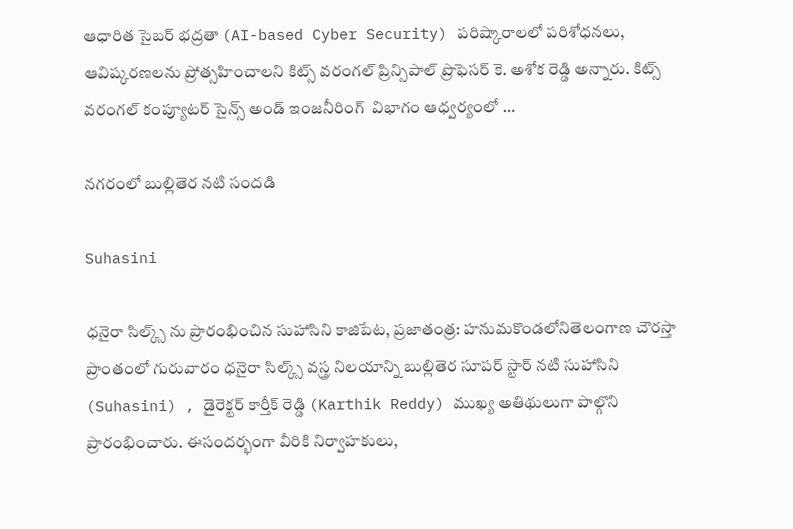ఆధారిత సైబర్ భద్రతా (AI-based Cyber Security) పరిష్కారాలలో పరిశోధనలు, ఆవిష్కరణలను ప్రోత్సహించాల‌ని కిట్స్‌ వరంగల్ ప్రిన్సిపాల్ ప్రొఫెసర్ కె. అశోక రెడ్డి అన్నారు. కిట్స్ వరంగల్ కంప్యూటర్ సైన్స్ అండ్ ఇంజనీరింగ్  విభాగం ఆధ్వ‌ర్యంలో …

న‌గ‌రంలో బుల్లితెర న‌టి సంద‌డి

Suhasini

ధనైరా సిల్క్స్ ను ప్రారంభించిన సుహాసిని కాజిపేట, ప్రజాతంత్ర: హనుమకొండలోనితెలంగాణ చౌరస్తా ప్రాంతంలో గురువారం ధనైరా సిల్క్స్ వస్త్ర నిలయాన్ని బుల్లితెర సూపర్ స్టార్ నటి సుహాసిని (Suhasini) , డైరెక్టర్ కార్తీక్ రెడ్డి (Karthik Reddy) ముఖ్య అతిథులుగా పాల్గొని ప్రారంభించారు. ఈసంద‌ర్భంగా వీరికి నిర్వాహకులు,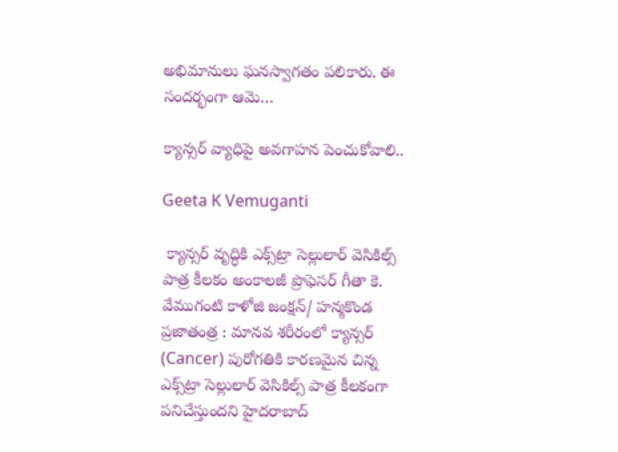అభిమానులు ఘనస్వాగతం పలికారు. ఈ సందర్భంగా ఆమె…

క్యాన్సర్ వ్యాధిపై అవ‌గాహ‌న పెంచుకోవాలి..

Geeta K Vemuganti

 క్యాన్సర్ వృద్ధికి ఎక్స్‌ట్రా సెల్లులార్ వెసికిల్స్ పాత్ర కీలకం అంకాలజీ ప్రొఫెసర్ గీతా కె. వేముగంటి కాళోజి జంక్షన్/ హన్మకొండ ప్రజాతంత్ర : మానవ శరీరంలో క్యాన్సర్ (Cancer) పురోగతికి కారణమైన చిన్న ఎక్స్‌ట్రా సెల్లులార్ వెసికిల్స్ పాత్ర కీలకంగా పనిచేస్తుందని హైదరాబాద్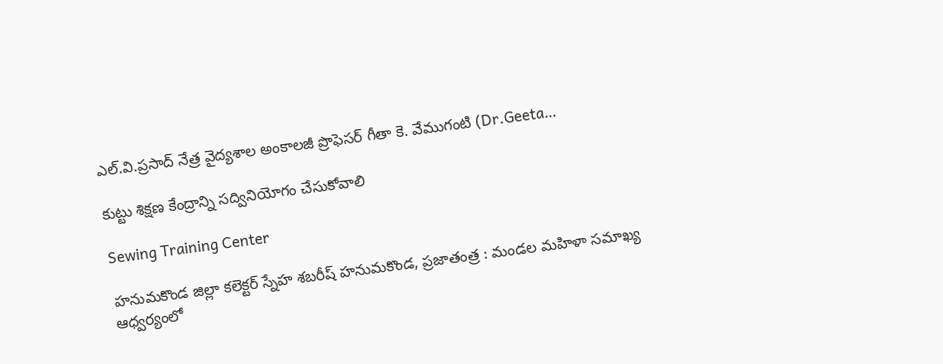ఎల్.వి.ప్రసాద్ నేత్ర వైద్యశాల అంకాలజీ ప్రొఫెసర్ గీతా కె. వేముగంటి (Dr.Geeta…

కుట్టు శిక్షణ కేంద్రాన్ని స‌ద్వినియోగం చేసుకోవాలి

Sewing Training Center

హనుమకొండ జిల్లా కలెక్టర్ స్నేహ శబరీష్ హనుమకొండ, ప్ర‌జాతంత్ర‌ : మండల మహిళా సమాఖ్య ఆధ్వర్యంలో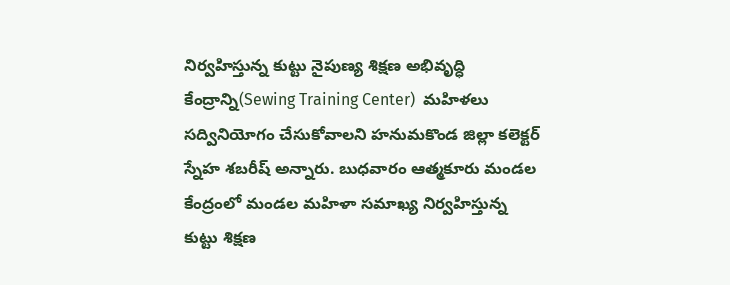నిర్వహిస్తున్న కుట్టు నైపుణ్య శిక్షణ అభివృద్ధి కేంద్రాన్ని(Sewing Training Center)  మహిళలు సద్వినియోగం చేసుకోవాలని హనుమకొండ జిల్లా కలెక్టర్ స్నేహ శబరీష్ అన్నారు. బుధవారం ఆత్మకూరు మండల కేంద్రంలో మండల మహిళా సమాఖ్య నిర్వహిస్తున్న కుట్టు శిక్షణ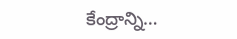కేంద్రాన్ని…